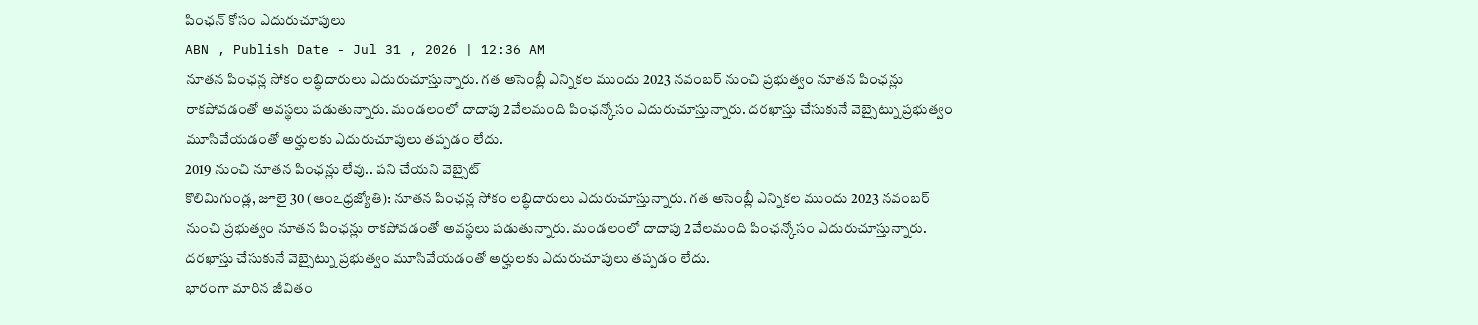పింఛన్ కోసం ఎదురుచూపులు
ABN , Publish Date - Jul 31 , 2026 | 12:36 AM
నూతన పింఛన్ల సోకం లబ్ధిదారులు ఎదురుచూస్తున్నారు. గత అసెంబ్లీ ఎన్నికల ముందు 2023 నవంబర్ నుంచి ప్రభుత్వం నూతన పింఛన్లు రాకపోవడంతో అవస్థలు పడుతున్నారు. మండలంలో దాదాపు 2వేలమంది పింఛన్కోసం ఎదురుచూస్తున్నారు. దరఖాస్తు చేసుకునే వెబ్సైట్ను ప్రభుత్వం మూసివేయడంతో అర్హులకు ఎదురుచూపులు తప్పడం లేదు.
2019 నుంచి నూతన పింఛన్లు లేవు.. పని చేయని వెబ్సైట్
కొలిమిగుండ్ల, జూలై 30 (ఆంఽధ్రజ్యోతి): నూతన పింఛన్ల సోకం లబ్ధిదారులు ఎదురుచూస్తున్నారు. గత అసెంబ్లీ ఎన్నికల ముందు 2023 నవంబర్ నుంచి ప్రభుత్వం నూతన పింఛన్లు రాకపోవడంతో అవస్థలు పడుతున్నారు. మండలంలో దాదాపు 2వేలమంది పింఛన్కోసం ఎదురుచూస్తున్నారు. దరఖాస్తు చేసుకునే వెబ్సైట్ను ప్రభుత్వం మూసివేయడంతో అర్హులకు ఎదురుచూపులు తప్పడం లేదు.
భారంగా మారిన జీవితం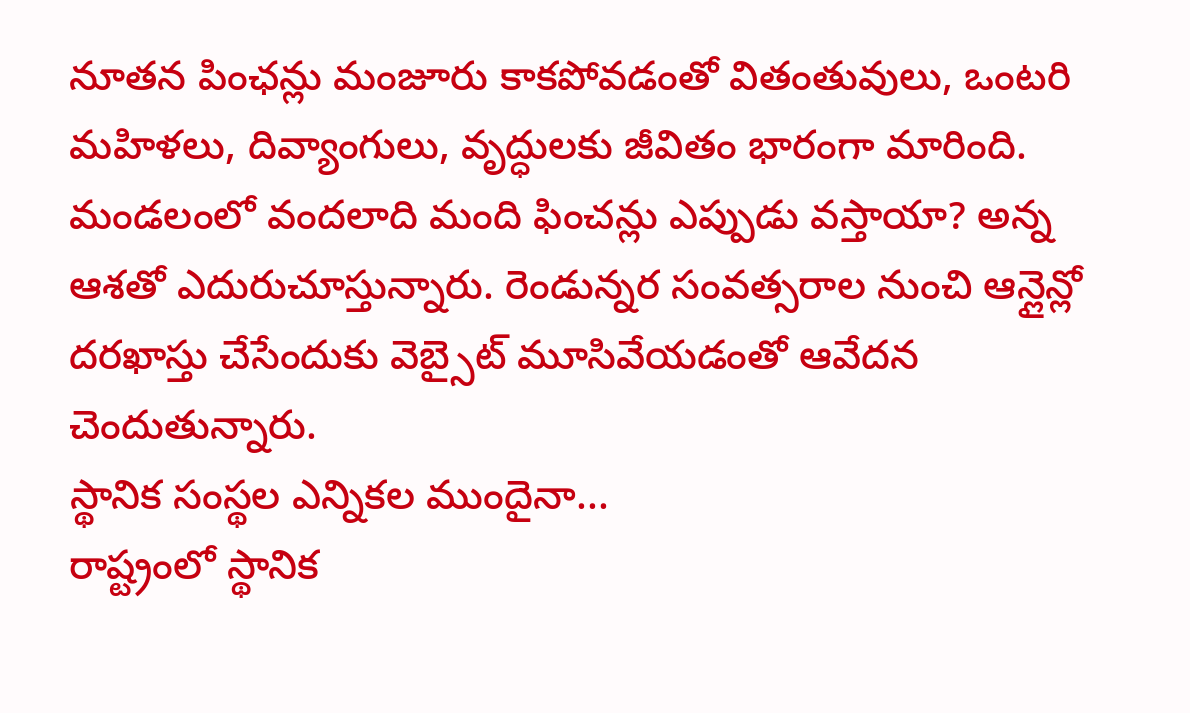నూతన పింఛన్లు మంజూరు కాకపోవడంతో వితంతువులు, ఒంటరి మహిళలు, దివ్యాంగులు, వృద్ధులకు జీవితం భారంగా మారింది. మండలంలో వందలాది మంది ఫించన్లు ఎప్పుడు వస్తాయా? అన్న ఆశతో ఎదురుచూస్తున్నారు. రెండున్నర సంవత్సరాల నుంచి ఆన్లైన్లో దరఖాస్తు చేసేందుకు వెబ్సైట్ మూసివేయడంతో ఆవేదన చెందుతున్నారు.
స్థానిక సంస్థల ఎన్నికల ముందైనా...
రాష్ట్రంలో స్థానిక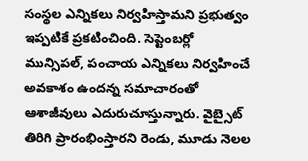సంస్థల ఎన్నికలు నిర్వహిస్తామని ప్రభుత్వం ఇప్పటికే ప్రకటించింది. సెప్టెంబర్లో మున్సిపల్, పంచాయ ఎన్నికలు నిర్వహించే అవకాశం ఉందన్న సమాచారంతో ఆశాజీవులు ఎదురుచూస్తున్నారు. వైబ్సైట్ తిరిగి ప్రారంభింస్తారని రెండు, మూడు నెలల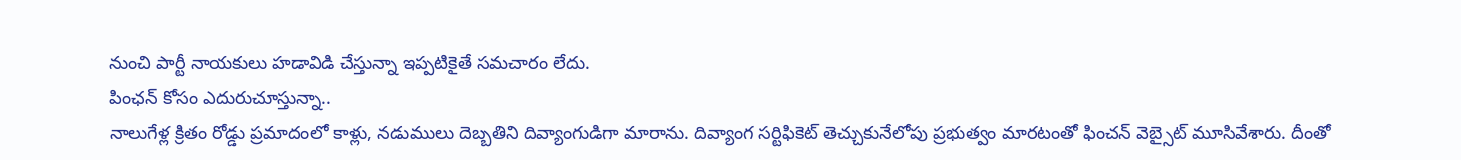నుంచి పార్టీ నాయకులు హడావిడి చేస్తున్నా ఇప్పటికైతే సమచారం లేదు.
పింఛన్ కోసం ఎదురుచూస్తున్నా..
నాలుగేళ్ల క్రితం రోడ్డు ప్రమాదంలో కాళ్లు, నడుములు దెబ్బతిని దివ్యాంగుడిగా మారాను. దివ్యాంగ సర్టిఫికెట్ తెచ్చుకునేలోపు ప్రభుత్వం మారటంతో ఫించన్ వెబ్సైట్ మూసివేశారు. దీంతో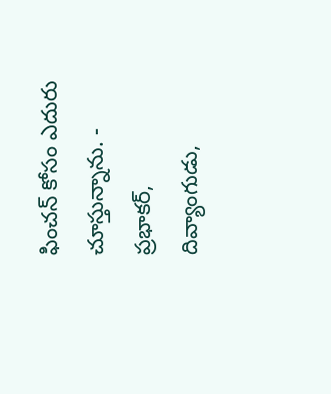ఫించన్ కోసం ఎదురు చూస్తున్నాను. - ప్రభాకర్, దివ్యాంగుడు,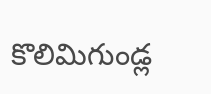కొలిమిగుండ్ల